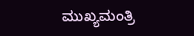ಮುಖ್ಯಮಂತ್ರಿ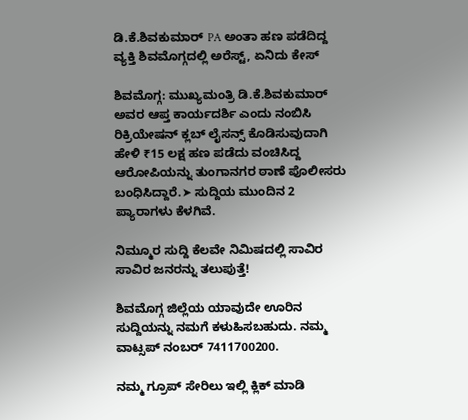ಡಿ.ಕೆ.ಶಿವಕುಮಾರ್‌ PA ಅಂತಾ ಹಣ ಪಡೆದಿದ್ದ ವ್ಯಕ್ತಿ ಶಿವಮೊಗ್ಗದಲ್ಲಿ ಅರೆಸ್ಟ್‌, ಏನಿದು ಕೇಸ್‌

ಶಿವಮೊಗ್ಗ: ಮುಖ್ಯಮಂತ್ರಿ ಡಿ.ಕೆ.ಶಿವಕುಮಾರ್‌ ಅವರ ಆಪ್ತ ಕಾರ್ಯದರ್ಶಿ ಎಂದು ನಂಬಿಸಿ ರಿಕ್ರಿಯೇಷನ್ ಕ್ಲಬ್ ಲೈಸನ್ಸ್ ಕೊಡಿಸುವುದಾಗಿ ಹೇಳಿ ₹15 ಲಕ್ಷ ಹಣ ಪಡೆದು ವಂಚಿಸಿದ್ದ ಆರೋಪಿಯನ್ನು ತುಂಗಾನಗರ ಠಾಣೆ ಪೊಲೀಸರು ಬಂಧಿಸಿದ್ದಾರೆ.➤ ಸುದ್ದಿಯ ಮುಂದಿನ 2 ಪ್ಯಾರಾಗಳು ಕೆಳಗಿವೆ.

ನಿಮ್ಮೂರ ಸುದ್ದಿ ಕೆಲವೇ ನಿಮಿಷದಲ್ಲಿ ಸಾವಿರ ಸಾವಿರ ಜನರನ್ನು ತಲುಪುತ್ತೆ!

ಶಿವಮೊಗ್ಗ ಜಿಲ್ಲೆಯ ಯಾವುದೇ ಊರಿನ ಸುದ್ದಿಯನ್ನು ನಮಗೆ ಕಳುಹಿಸಬಹುದು. ನಮ್ಮ ವಾಟ್ಸಪ್‌ ನಂಬರ್ 7411700200.

ನಮ್ಮ ಗ್ರೂಪ್‌ ಸೇರಿಲು ಇಲ್ಲಿ ಕ್ಲಿಕ್‌ ಮಾಡಿ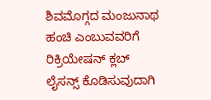ಶಿವಮೊಗ್ಗದ ಮಂಜುನಾಥ ಹಂಚಿ ಎಂಬುವವರಿಗೆ ರಿಕ್ರಿಯೇಷನ್ ಕ್ಲಬ್ ಲೈಸನ್ಸ್ ಕೊಡಿಸುವುದಾಗಿ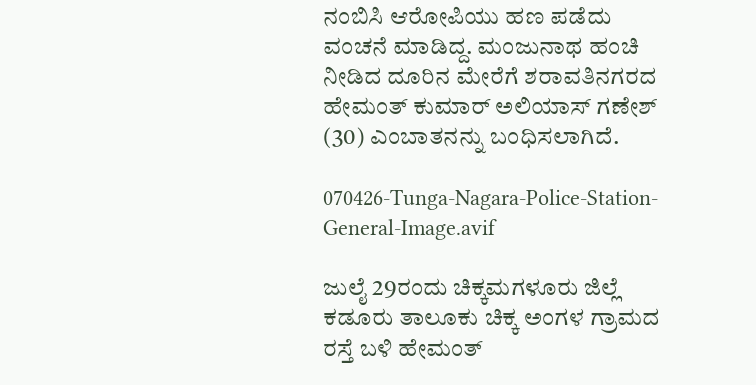ನಂಬಿಸಿ ಆರೋಪಿಯು ಹಣ ಪಡೆದು ವಂಚನೆ ಮಾಡಿದ್ದ. ಮಂಜುನಾಥ ಹಂಚಿ ನೀಡಿದ ದೂರಿನ ಮೇರೆಗೆ ಶರಾವತಿನಗರದ ಹೇಮಂತ್ ಕುಮಾರ್ ಅಲಿಯಾಸ್‌ ಗಣೇಶ್ (30) ಎಂಬಾತನನ್ನು ಬಂಧಿಸಲಾಗಿದೆ.

070426-Tunga-Nagara-Police-Station-General-Image.avif

ಜುಲೈ 29ರಂದು ಚಿಕ್ಕಮಗಳೂರು ಜಿಲ್ಲೆ ಕಡೂರು ತಾಲೂಕು ಚಿಕ್ಕ ಅಂಗಳ ಗ್ರಾಮದ ರಸ್ತೆ ಬಳಿ ಹೇಮಂತ್‌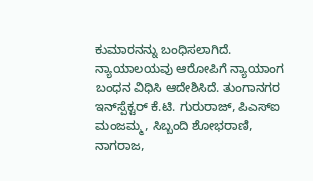ಕುಮಾರನನ್ನು ಬಂಧಿಸಲಾಗಿದೆ. ನ್ಯಾಯಾಲಯವು ಆರೋಪಿಗೆ ನ್ಯಾಯಾಂಗ ಬಂಧನ ವಿಧಿಸಿ ಆದೇಶಿಸಿದೆ. ತುಂಗಾನಗರ ಇನ್‌ಸ್ಪೆಕ್ಟರ್ ಕೆ.ಟಿ. ಗುರುರಾಜ್, ಪಿಎಸ್‌ಐ ಮಂಜಮ್ಮ, ಸಿಬ್ಬಂದಿ ಶೋಭರಾಣಿ, ನಾಗರಾಜ,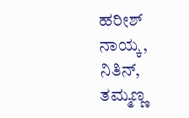ಹರೀಶ್ ನಾಯ್ಕ, ನಿತಿನ್, ತಮ್ಮಣ್ಣ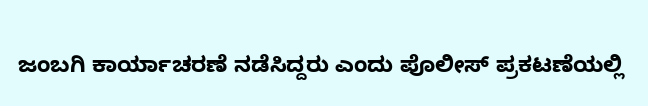ಜಂಬಗಿ ಕಾರ್ಯಾಚರಣೆ ನಡೆಸಿದ್ದರು ಎಂದು ಪೊಲೀಸ್‌ ಪ್ರಕಟಣೆಯಲ್ಲಿ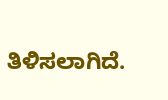ತಿಳಿಸಲಾಗಿದೆ.